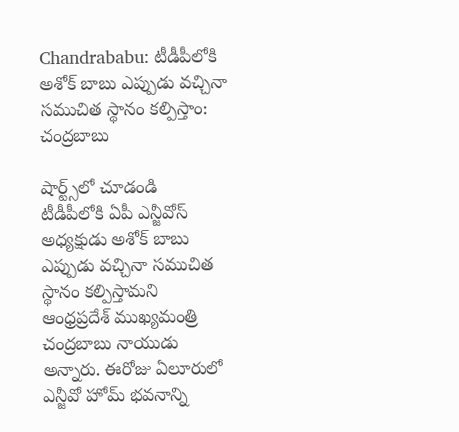Chandrababu: టీడీపీలోకి అశోక్‌ బాబు ఎప్పుడు వచ్చినా సముచిత స్థానం కల్పిస్తాం: చంద్రబాబు

షార్ట్స్‌లో చూడండి
టీడీపీలోకి ఏపీ ఎన్జీవోస్‌ అధ్యక్షుడు అశోక్‌ బాబు ఎప్పుడు వచ్చినా సముచిత స్థానం కల్పిస్తామని ఆంధ్రప్రదేశ్‌ ముఖ్యమంత్రి చంద్రబాబు నాయుడు అన్నారు. ఈరోజు ఏలూరులో ఎన్జీవో హోమ్‌ భవనాన్ని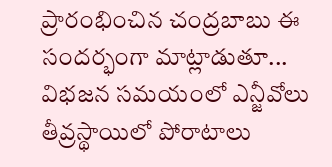ప్రారంభించిన చంద్రబాబు ఈ సందర్భంగా మాట్లాడుతూ... విభజన సమయంలో ఎన్జీవోలు తీవ్రస్థాయిలో పోరాటాలు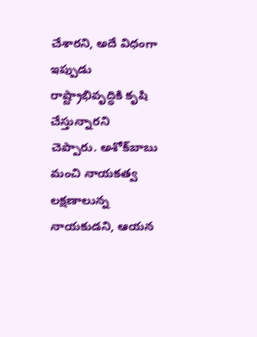చేశారని, అదే విధంగా ఇప్పుడు రాష్ట్రాభివృద్ధికి కృషి చేస్తున్నారని చెప్పారు. అశోక్‌బాబు మంచి నాయకత్వ లక్షణాలున్న నాయకుడని, ఆయన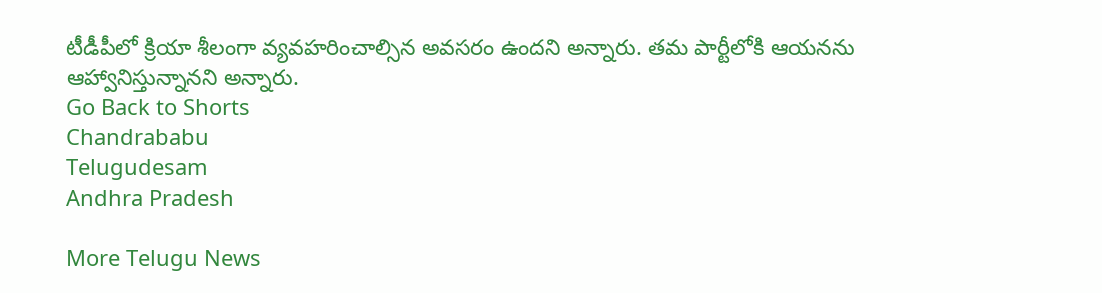టీడీపీలో క్రియా శీలంగా వ్యవహరించాల్సిన అవసరం ఉందని అన్నారు. తమ పార్టీలోకి ఆయనను ఆహ్వానిస్తున్నానని అన్నారు.
Go Back to Shorts
Chandrababu
Telugudesam
Andhra Pradesh

More Telugu News